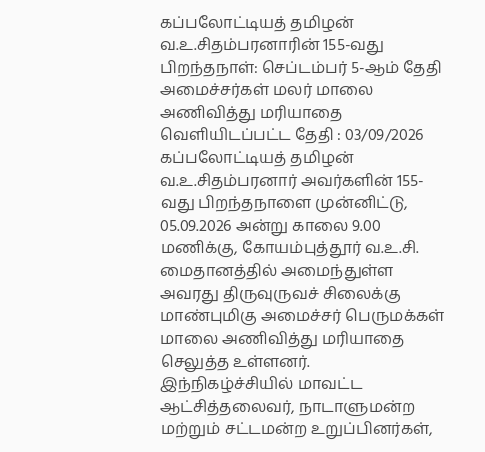கப்பலோட்டியத் தமிழன் வ.உ.சிதம்பரனாரின் 155-வது பிறந்தநாள்: செப்டம்பர் 5-ஆம் தேதி அமைச்சர்கள் மலர் மாலை அணிவித்து மரியாதை
வெளியிடப்பட்ட தேதி : 03/09/2026
கப்பலோட்டியத் தமிழன் வ.உ.சிதம்பரனார் அவர்களின் 155-வது பிறந்தநாளை முன்னிட்டு, 05.09.2026 அன்று காலை 9.00 மணிக்கு, கோயம்புத்தூர் வ.உ.சி. மைதானத்தில் அமைந்துள்ள அவரது திருவுருவச் சிலைக்கு மாண்புமிகு அமைச்சர் பெருமக்கள் மாலை அணிவித்து மரியாதை செலுத்த உள்ளனர்.
இந்நிகழ்ச்சியில் மாவட்ட ஆட்சித்தலைவர், நாடாளுமன்ற மற்றும் சட்டமன்ற உறுப்பினர்கள்,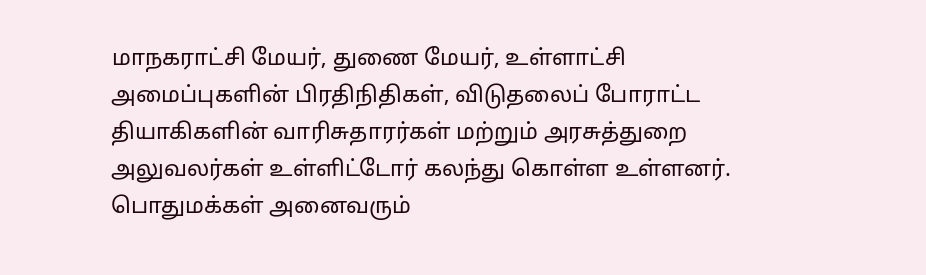மாநகராட்சி மேயர், துணை மேயர், உள்ளாட்சி அமைப்புகளின் பிரதிநிதிகள், விடுதலைப் போராட்ட தியாகிகளின் வாரிசுதாரர்கள் மற்றும் அரசுத்துறை அலுவலர்கள் உள்ளிட்டோர் கலந்து கொள்ள உள்ளனர்.
பொதுமக்கள் அனைவரும்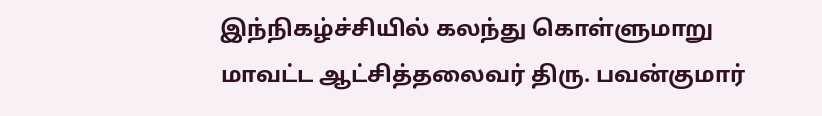இந்நிகழ்ச்சியில் கலந்து கொள்ளுமாறு மாவட்ட ஆட்சித்தலைவர் திரு. பவன்குமார்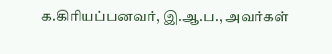க.கிரியப்பனவர், இ.ஆ.ப., அவர்கள்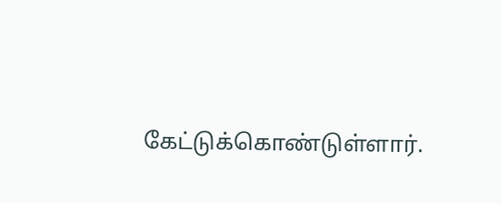கேட்டுக்கொண்டுள்ளார்.